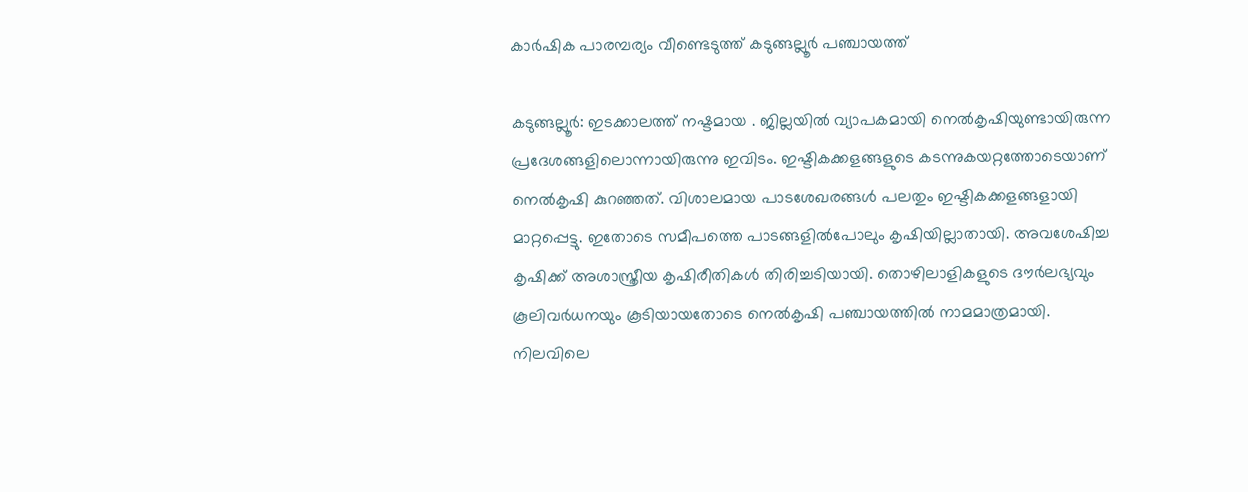കാർഷിക പാരമ്പര്യം വീണ്ടെടുത്ത് കടുങ്ങല്ലൂർ പഞ്ചായത്ത്

കടുങ്ങല്ലൂർ: ഇടക്കാലത്ത് നഷ്ടമായ . ജില്ലയിൽ വ്യാപകമായി നെൽകൃഷിയുണ്ടായിരുന്ന പ്രദേശങ്ങളിലൊന്നായിരുന്നു ഇവിടം. ഇഷ്ടികക്കളങ്ങളുടെ കടന്നുകയറ്റത്തോടെയാണ് നെൽകൃഷി കുറഞ്ഞത്. വിശാലമായ പാടശേഖരങ്ങൾ പലതും ഇഷ്ടികക്കളങ്ങളായി മാറ്റപ്പെട്ടു. ഇതോടെ സമീപത്തെ പാടങ്ങളിൽപോലും കൃഷിയില്ലാതായി. അവശേഷിച്ച കൃഷിക്ക് അശാസ്ത്രീയ കൃഷിരീതികൾ തിരിച്ചടിയായി. തൊഴിലാളികളുടെ ദൗര്‍ലഭ്യവും കൂലിവര്‍ധനയും കൂടിയായതോടെ നെല്‍കൃഷി പഞ്ചായത്തില്‍ നാമമാത്രമായി. നിലവിലെ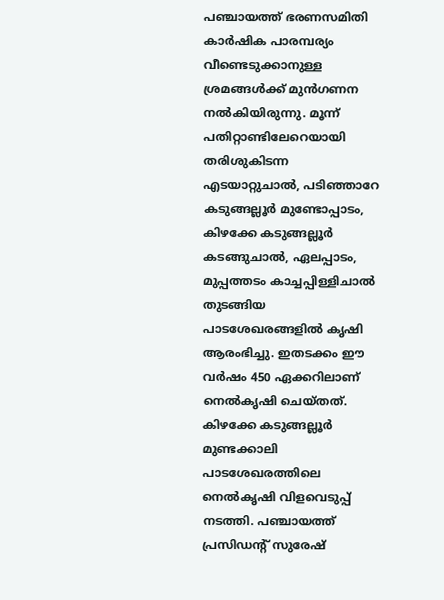പഞ്ചായത്ത് ഭരണസമിതി കാർഷിക പാരമ്പര്യം വീണ്ടെടുക്കാനുള്ള ശ്രമങ്ങൾക്ക് മുൻഗണന നൽകിയിരുന്നു. മൂന്ന് പതിറ്റാണ്ടിലേറെയായി തരിശുകിടന്ന എടയാറ്റുചാല്‍, പടിഞ്ഞാറേ കടുങ്ങല്ലൂര്‍ മുണ്ടോപ്പാടം, കിഴക്കേ കടുങ്ങല്ലൂര്‍ കടങ്ങുചാല്‍, ഏലപ്പാടം, മുപ്പത്തടം കാച്ചപ്പിള്ളിചാല്‍ തുടങ്ങിയ പാടശേഖരങ്ങളിൽ കൃഷി ആരംഭിച്ചു. ഇതടക്കം ഈ വര്‍ഷം 450 ഏക്കറിലാണ് നെല്‍കൃഷി ചെയ്തത്. കിഴക്കേ കടുങ്ങല്ലൂര്‍ മുണ്ടക്കാലി പാടശേഖരത്തിലെ നെല്‍കൃഷി വിളവെടുപ്പ് നടത്തി. പഞ്ചായത്ത് പ്രസിഡന്‍റ് സുരേഷ്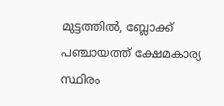മുട്ടത്തിൽ, ബ്ലോക്ക് പഞ്ചായത്ത് ക്ഷേമകാര്യ സ്ഥിരം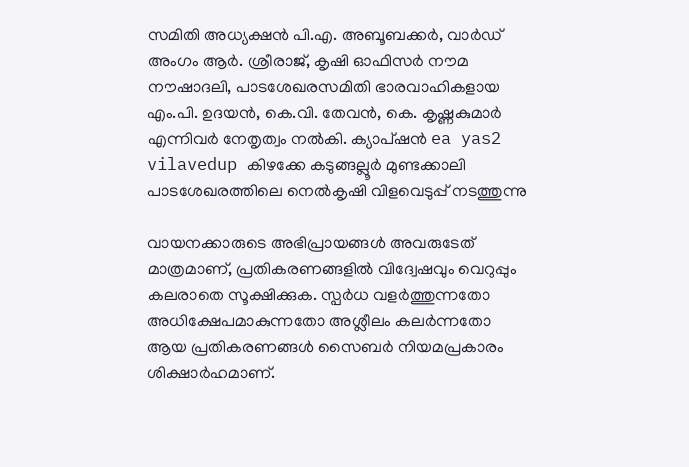സമിതി അധ്യക്ഷന്‍ പി.എ. അബൂബക്കര്‍, വാര്‍ഡ് അംഗം ആര്‍. ശ്രീരാജ്, കൃഷി ഓഫിസര്‍ നൗമ നൗഷാദലി, പാടശേഖരസമിതി ഭാരവാഹികളായ എം.പി. ഉദയന്‍, കെ.വി. തേവന്‍, കെ. കൃഷ്ണകുമാര്‍ എന്നിവര്‍ നേതൃത്വം നല്‍കി. ക്യാപ്‌ഷൻ ea yas2 vilavedup കിഴക്കേ കടുങ്ങല്ലൂര്‍ മുണ്ടക്കാലി പാടശേഖരത്തിലെ നെല്‍കൃഷി വിളവെടുപ്പ് നടത്തുന്നു

വായനക്കാരുടെ അഭിപ്രായങ്ങള്‍ അവരുടേത് മാത്രമാണ്, പ്രതികരണങ്ങളിൽ വിദ്വേഷവും വെറുപ്പും കലരാതെ സൂക്ഷിക്കുക. സ്പർധ വളർത്തുന്നതോ അധിക്ഷേപമാകുന്നതോ അശ്ലീലം കലർന്നതോ ആയ പ്രതികരണങ്ങൾ സൈബർ നിയമപ്രകാരം ശിക്ഷാർഹമാണ്.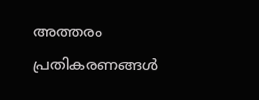അത്തരം പ്രതികരണങ്ങൾ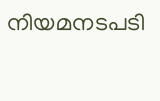നിയമനടപടി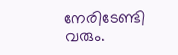നേരിടേണ്ടി വരും.